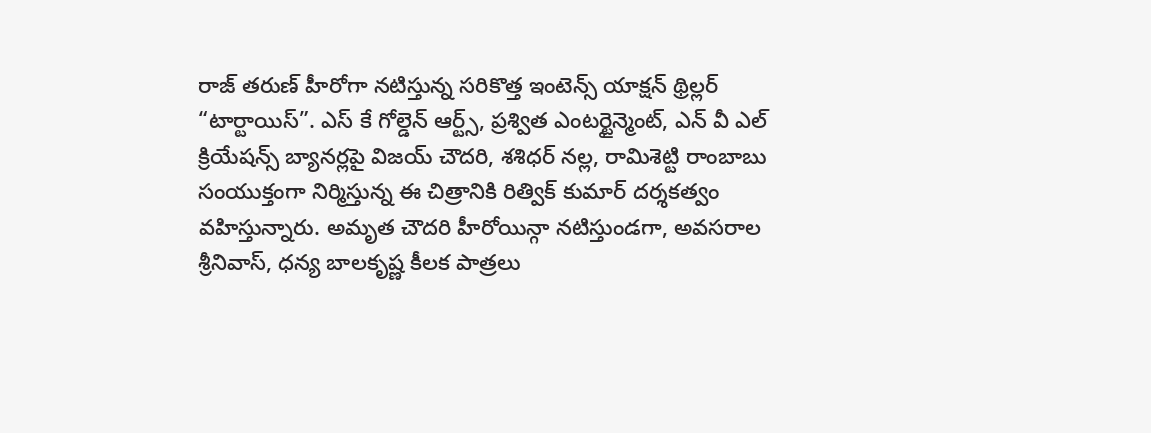రాజ్ తరుణ్ హీరోగా నటిస్తున్న సరికొత్త ఇంటెన్స్ యాక్షన్ థ్రిల్లర్ “టార్టాయిస్”. ఎస్ కే గోల్డెన్ ఆర్ట్స్, ప్రశ్విత ఎంటర్టైన్మెంట్, ఎన్ వీ ఎల్ క్రియేషన్స్ బ్యానర్లపై విజయ్ చౌదరి, శశిధర్ నల్ల, రామిశెట్టి రాంబాబు సంయుక్తంగా నిర్మిస్తున్న ఈ చిత్రానికి రిత్విక్ కుమార్ దర్శకత్వం వహిస్తున్నారు. అమృత చౌదరి హీరోయిన్గా నటిస్తుండగా, అవసరాల శ్రీనివాస్, ధన్య బాలకృష్ణ కీలక పాత్రలు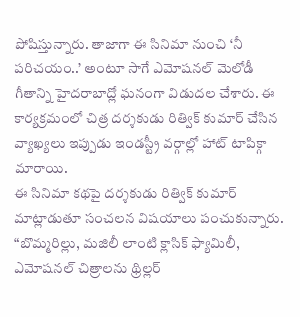పోషిస్తున్నారు. తాజాగా ఈ సినిమా నుంచి ‘నీ పరిచయం..’ అంటూ సాగే ఎమోషనల్ మెలోడీ గీతాన్ని హైదరాబాద్లో ఘనంగా విడుదల చేశారు. ఈ కార్యక్రమంలో చిత్ర దర్శకుడు రిత్విక్ కుమార్ చేసిన వ్యాఖ్యలు ఇప్పుడు ఇండస్ట్రీ వర్గాల్లో హాట్ టాపిక్గా మారాయి.
ఈ సినిమా కథపై దర్శకుడు రిత్విక్ కుమార్ మాట్లాడుతూ సంచలన విషయాలు పంచుకున్నారు. “బొమ్మరిల్లు, మజిలీ లాంటి క్లాసిక్ ఫ్యామిలీ, ఎమోషనల్ చిత్రాలను థ్రిల్లర్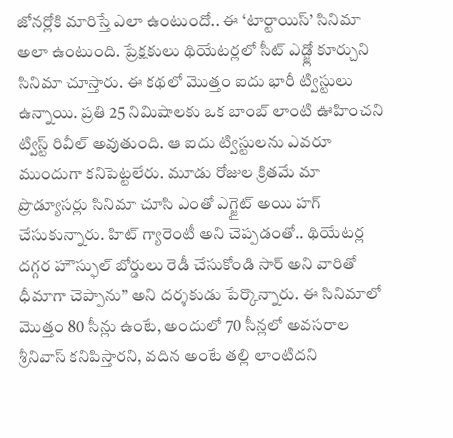జోనర్లోకి మారిస్తే ఎలా ఉంటుందో.. ఈ ‘టార్టాయిస్’ సినిమా అలా ఉంటుంది. ప్రేక్షకులు థియేటర్లలో సీట్ ఎడ్జ్లో కూర్చుని సినిమా చూస్తారు. ఈ కథలో మొత్తం ఐదు భారీ ట్విస్టులు ఉన్నాయి. ప్రతి 25 నిమిషాలకు ఒక బాంబ్ లాంటి ఊహించని ట్విస్ట్ రివీల్ అవుతుంది. ఆ ఐదు ట్విస్టులను ఎవరూ ముందుగా కనిపెట్టలేరు. మూడు రోజుల క్రితమే మా ప్రొడ్యూసర్లు సినిమా చూసి ఎంతో ఎగ్జైట్ అయి హగ్ చేసుకున్నారు. హిట్ గ్యారెంటీ అని చెప్పడంతో.. థియేటర్ల దగ్గర హౌస్ఫుల్ బోర్డులు రెడీ చేసుకోండి సార్ అని వారితో ధీమాగా చెప్పాను” అని దర్శకుడు పేర్కొన్నారు. ఈ సినిమాలో మొత్తం 80 సీన్లు ఉంటే, అందులో 70 సీన్లలో అవసరాల శ్రీనివాస్ కనిపిస్తారని, వదిన అంటే తల్లి లాంటిదని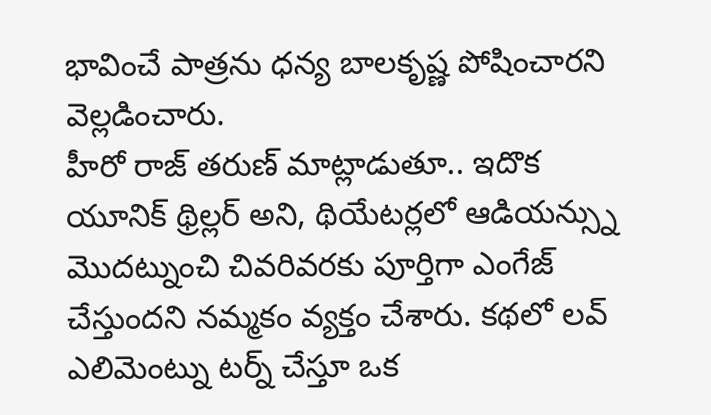భావించే పాత్రను ధన్య బాలకృష్ణ పోషించారని వెల్లడించారు.
హీరో రాజ్ తరుణ్ మాట్లాడుతూ.. ఇదొక యూనిక్ థ్రిల్లర్ అని, థియేటర్లలో ఆడియన్స్ను మొదట్నుంచి చివరివరకు పూర్తిగా ఎంగేజ్ చేస్తుందని నమ్మకం వ్యక్తం చేశారు. కథలో లవ్ ఎలిమెంట్ను టర్న్ చేస్తూ ఒక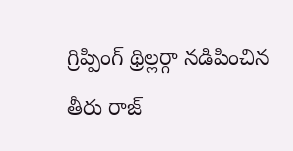గ్రిప్పింగ్ థ్రిల్లర్గా నడిపించిన తీరు రాజ్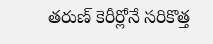తరుణ్ కెరీర్లోనే సరికొత్త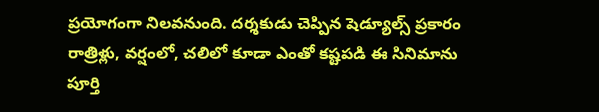ప్రయోగంగా నిలవనుంది. దర్శకుడు చెప్పిన షెడ్యూల్స్ ప్రకారం రాత్రిళ్లు, వర్షంలో, చలిలో కూడా ఎంతో కష్టపడి ఈ సినిమాను పూర్తి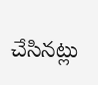చేసినట్లు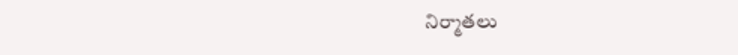నిర్మాతలు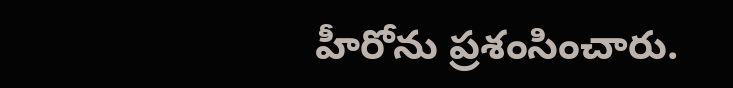హీరోను ప్రశంసించారు.